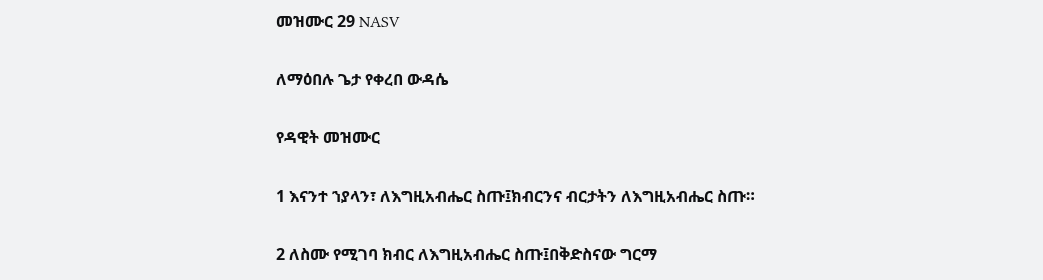መዝሙር 29 NASV

ለማዕበሉ ጌታ የቀረበ ውዳሴ

የዳዊት መዝሙር

1 እናንተ ኀያላን፣ ለእግዚአብሔር ስጡ፤ክብርንና ብርታትን ለእግዚአብሔር ስጡ።

2 ለስሙ የሚገባ ክብር ለእግዚአብሔር ስጡ፤በቅድስናው ግርማ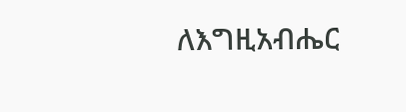ለእግዚአብሔር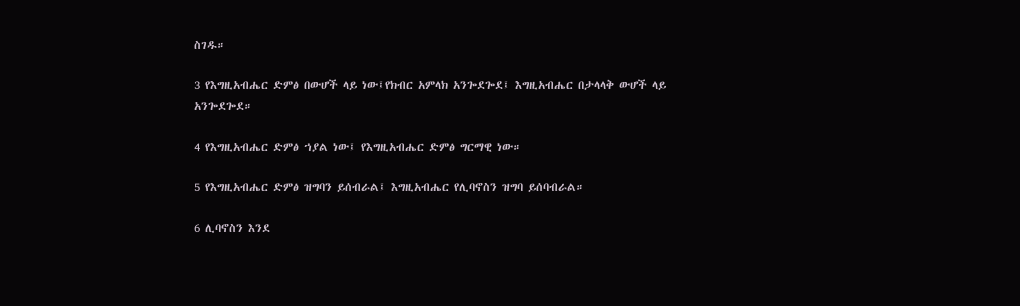ስገዱ።

3 የእግዚአብሔር ድምፅ በውሆች ላይ ነው፤የክብር አምላክ አንጐደጐደ፤ እግዚአብሔር በታላላቅ ውሆች ላይ አንጐደጐደ።

4 የእግዚአብሔር ድምፅ ኀያል ነው፤ የእግዚአብሔር ድምፅ ግርማዊ ነው።

5 የእግዚአብሔር ድምፅ ዝግባን ይሰብራል፤ እግዚአብሔር የሊባኖስን ዝግባ ይሰባብራል።

6 ሊባኖስን እንደ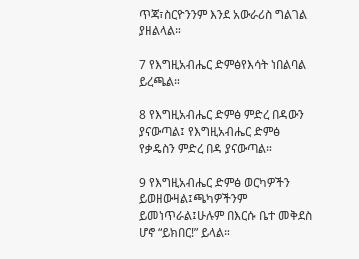ጥጃ፣ስርዮንንም እንደ አውራሪስ ግልገል ያዘልላል።

7 የእግዚአብሔር ድምፅየእሳት ነበልባል ይረጫል።

8 የእግዚአብሔር ድምፅ ምድረ በዳውን ያናውጣል፤ የእግዚአብሔር ድምፅ የቃዴስን ምድረ በዳ ያናውጣል።

9 የእግዚአብሔር ድምፅ ወርካዎችን ይወዘውዛል፤ጫካዎችንም ይመነጥራል፤ሁሉም በእርሱ ቤተ መቅደስ ሆኖ “ይክበር!” ይላል።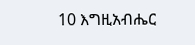10 እግዚአብሔር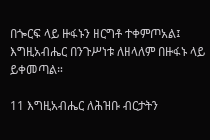በጐርፍ ላይ ዙፋኑን ዘርግቶ ተቀምጦአል፤ እግዚአብሔር በንጉሥነቱ ለዘላለም በዙፋኑ ላይ ይቀመጣል።

11 እግዚአብሔር ለሕዝቡ ብርታትን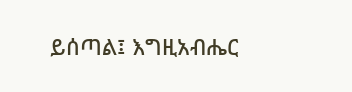ይሰጣል፤ እግዚአብሔር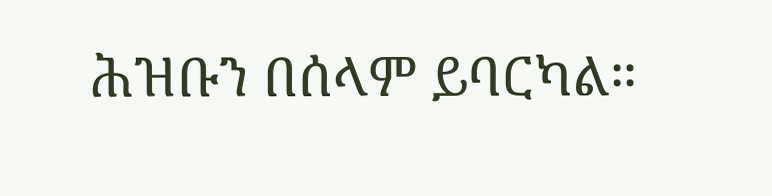ሕዝቡን በሰላም ይባርካል።